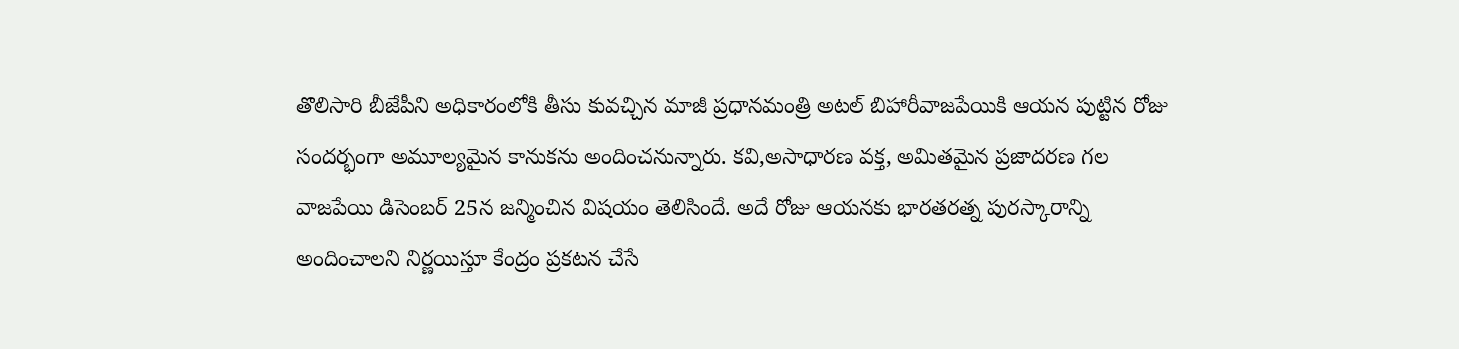తొలిసారి బీజేపీని అధికారంలోకి తీసు కువచ్చిన మాజీ ప్రధానమంత్రి అటల్ బిహారీవాజపేయికి ఆయన పుట్టిన రోజు సందర్భంగా అమూల్యమైన కానుకను అందించనున్నారు. కవి,అసాధారణ వక్త, అమితమైన ప్రజాదరణ గల వాజపేయి డిసెంబర్ 25న జన్మించిన విషయం తెలిసిందే. అదే రోజు ఆయనకు భారతరత్న పురస్కారాన్ని అందించాలని నిర్ణయిస్తూ కేంద్రం ప్రకటన చేసే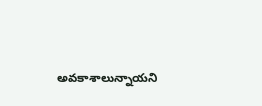అవకాశాలున్నాయని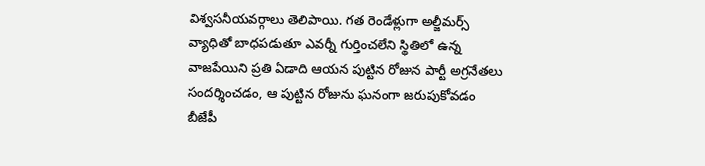విశ్వసనీయవర్గాలు తెలిపాయి. గత రెండేళ్లుగా అల్జీమర్స్ వ్యాధితో బాధపడుతూ ఎవర్నీ గుర్తించలేని స్థితిలో ఉన్న వాజపేయిని ప్రతి ఏడాది ఆయన పుట్టిన రోజున పార్టీ అగ్రనేతలు సందర్శించడం, ఆ పుట్టిన రోజును ఘనంగా జరుపుకోవడం బీజేపీ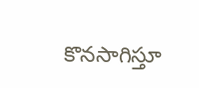కొనసాగిస్తూ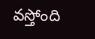వస్తోంది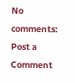No comments:
Post a Comment